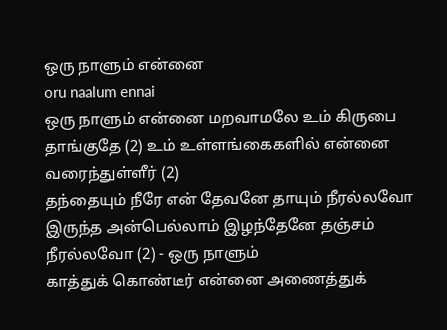ஒரு நாளும் என்னை
oru naalum ennai
ஒரு நாளும் என்னை மறவாமலே உம் கிருபை தாங்குதே (2) உம் உள்ளங்கைகளில் என்னை வரைந்துள்ளீர் (2)
தந்தையும் நீரே என் தேவனே தாயும் நீரல்லவோ இருந்த அன்பெல்லாம் இழந்தேனே தஞ்சம் நீரல்லவோ (2) - ஒரு நாளும்
காத்துக் கொண்டீர் என்னை அணைத்துக்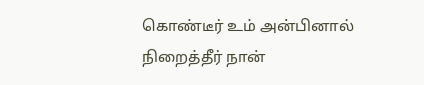கொண்டீர் உம் அன்பினால் நிறைத்தீர் நான்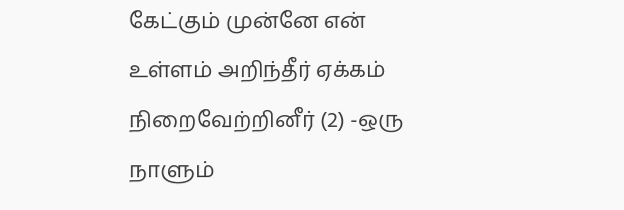கேட்கும் முன்னே என் உள்ளம் அறிந்தீர் ஏக்கம் நிறைவேற்றினீர் (2) -ஒரு நாளும்